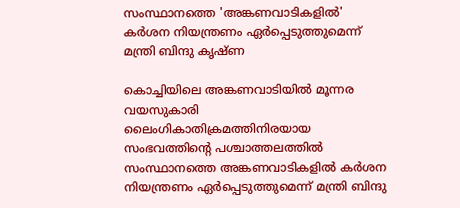സംസ്ഥാനത്തെ 'അങ്കണവാടികളില്‍' കര്‍ശന നിയന്ത്രണം ഏര്‍പ്പെടുത്തുമെന്ന് മന്ത്രി ബിന്ദു കൃഷ്ണ

കൊച്ചിയിലെ അങ്കണവാടിയില്‍ മൂന്നര വയസുകാരി ലൈംഗികാതിക്രമത്തിനിരയായ സംഭവത്തിന്റെ പശ്ചാത്തലത്തില്‍  സംസ്ഥാനത്തെ അങ്കണവാടികളില്‍ കര്‍ശന നിയന്ത്രണം ഏര്‍പ്പെടുത്തുമെന്ന് മന്ത്രി ബിന്ദു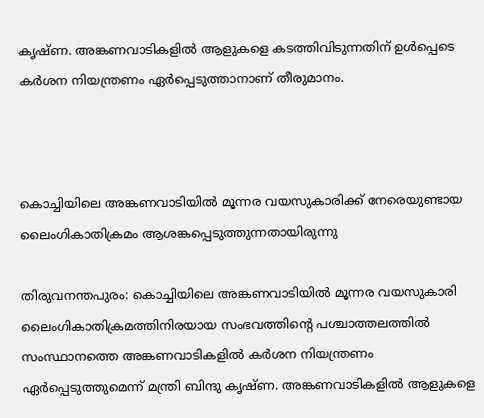കൃഷ്ണ. അങ്കണവാടികളിൽ ആളുകളെ കടത്തിവിടുന്നതിന് ഉൾപ്പെടെ കർശന നിയന്ത്രണം ഏർപ്പെടുത്താനാണ് തീരുമാനം.



കൊച്ചിയിലെ അങ്കണവാടിയില്‍ മൂന്നര വയസുകാരിക്ക് നേരെയുണ്ടായ ലൈംഗികാതിക്രമം ആശങ്കപ്പെടുത്തുന്നതായിരുന്നു

തിരുവനന്തപുരം: കൊച്ചിയിലെ അങ്കണവാടിയില്‍ മൂന്നര വയസുകാരി ലൈംഗികാതിക്രമത്തിനിരയായ സംഭവത്തിന്റെ പശ്ചാത്തലത്തില്‍  സംസ്ഥാനത്തെ അങ്കണവാടികളില്‍ കര്‍ശന നിയന്ത്രണം ഏര്‍പ്പെടുത്തുമെന്ന് മന്ത്രി ബിന്ദു കൃഷ്ണ. അങ്കണവാടികളിൽ ആളുകളെ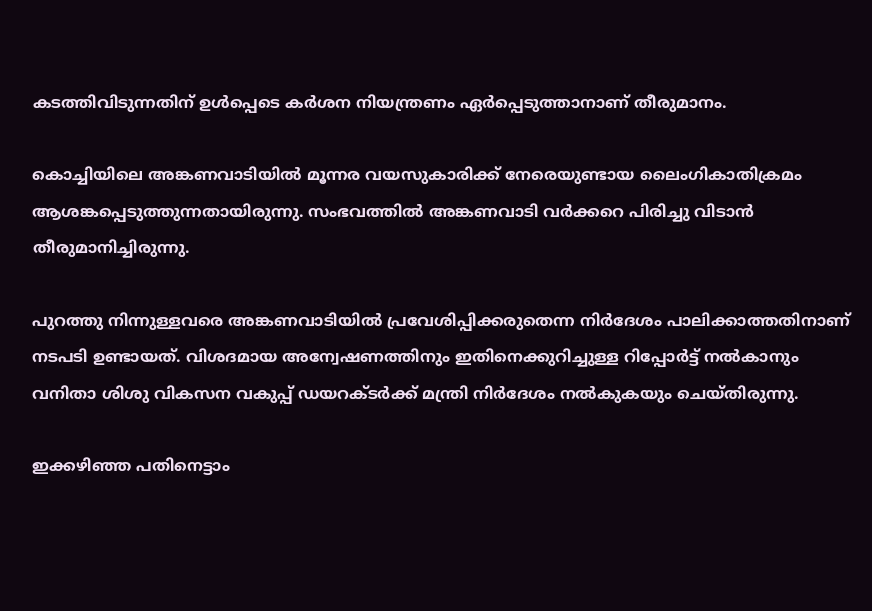കടത്തിവിടുന്നതിന് ഉൾപ്പെടെ കർശന നിയന്ത്രണം ഏർപ്പെടുത്താനാണ് തീരുമാനം.

കൊച്ചിയിലെ അങ്കണവാടിയില്‍ മൂന്നര വയസുകാരിക്ക് നേരെയുണ്ടായ ലൈംഗികാതിക്രമം ആശങ്കപ്പെടുത്തുന്നതായിരുന്നു. സംഭവത്തിൽ അങ്കണവാടി വര്‍ക്കറെ പിരിച്ചു വിടാന്‍ തീരുമാനിച്ചിരുന്നു.

പുറത്തു നിന്നുള്ളവരെ അങ്കണവാടിയില്‍ പ്രവേശിപ്പിക്കരുതെന്ന നിര്‍ദേശം പാലിക്കാത്തതിനാണ് നടപടി ഉണ്ടായത്. വിശദമായ അന്വേഷണത്തിനും ഇതിനെക്കുറിച്ചുള്ള റിപ്പോര്‍ട്ട് നല്‍കാനും വനിതാ ശിശു വികസന വകുപ്പ് ഡയറക്ടര്‍ക്ക് മന്ത്രി നിര്‍ദേശം നല്‍കുകയും ചെയ്തിരുന്നു.

ഇക്കഴിഞ്ഞ പതിനെട്ടാം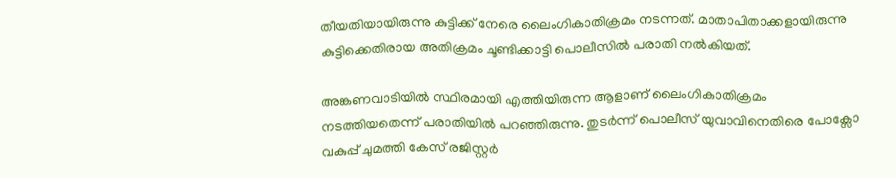തീയതിയായിരുന്നു കുട്ടിക്ക് നേരെ ലൈംഗികാതിക്രമം നടന്നത്. മാതാപിതാക്കളായിരുന്നു കുട്ടിക്കെതിരായ അതിക്രമം ചൂണ്ടിക്കാട്ടി പൊലീസില്‍ പരാതി നല്‍കിയത്.

അങ്കണവാടിയില്‍ സ്ഥിരമായി എത്തിയിരുന്ന ആളാണ് ലൈംഗികാതിക്രമം നടത്തിയതെന്ന് പരാതിയില്‍ പറഞ്ഞിരുന്നു. തുടര്‍ന്ന് പൊലീസ് യുവാവിനെതിരെ പോക്സോ വകുപ്പ് ചുമത്തി കേസ് രജിസ്റ്റര്‍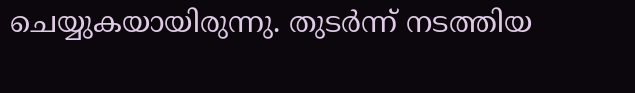ചെയ്യുകയായിരുന്നു. തുടര്‍ന്ന് നടത്തിയ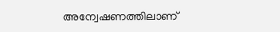അന്വേഷണത്തിലാണ്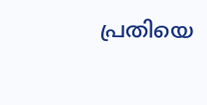പ്രതിയെ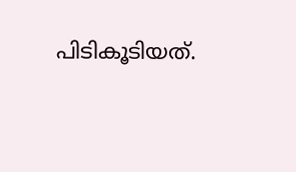പിടികൂടിയത്.